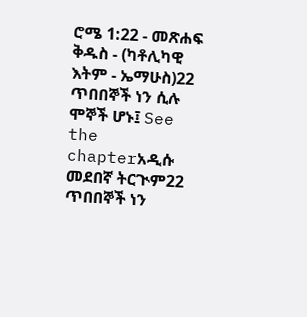ሮሜ 1:22 - መጽሐፍ ቅዱስ - (ካቶሊካዊ እትም - ኤማሁስ)22 ጥበበኞች ነን ሲሉ ሞኞች ሆኑ፤ See the chapterአዲሱ መደበኛ ትርጒም22 ጥበበኞች ነን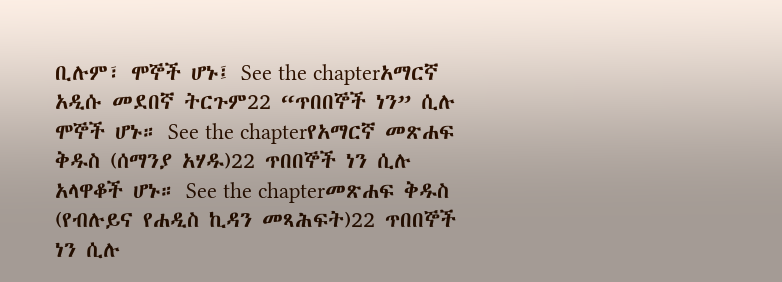ቢሉም፣ ሞኞች ሆኑ፤ See the chapterአማርኛ አዲሱ መደበኛ ትርጉም22 “ጥበበኞች ነን” ሲሉ ሞኞች ሆኑ። See the chapterየአማርኛ መጽሐፍ ቅዱስ (ሰማንያ አሃዱ)22 ጥበበኞች ነን ሲሉ አላዋቆች ሆኑ። See the chapterመጽሐፍ ቅዱስ (የብሉይና የሐዲስ ኪዳን መጻሕፍት)22 ጥበበኞች ነን ሲሉ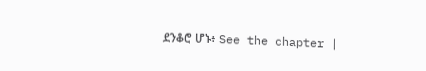ደንቆሮ ሆኑ፥ See the chapter |